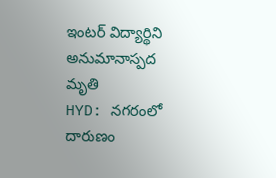ఇంటర్ విద్యార్థిని అనుమానాస్పద మృతి
HYD: నగరంలో దారుణం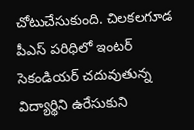చోటుచేసుకుంది. చిలకలగూడ పీఎస్ పరిధిలో ఇంటర్ సెకండియర్ చదువుతున్న విద్యార్థిని ఉరేసుకుని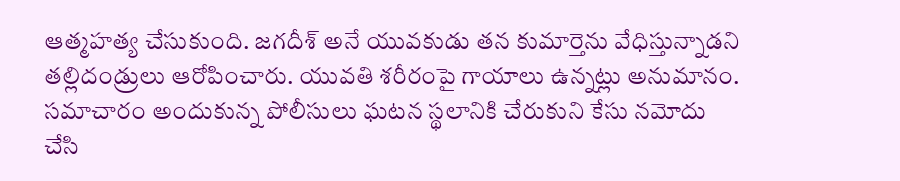ఆత్మహత్య చేసుకుంది. జగదీశ్ అనే యువకుడు తన కుమార్తెను వేధిస్తున్నాడని తల్లిదండ్రులు ఆరోపించారు. యువతి శరీరంపై గాయాలు ఉన్నట్లు అనుమానం. సమాచారం అందుకున్న పోలీసులు ఘటన స్థలానికి చేరుకుని కేసు నమోదు చేసి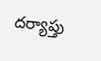దర్యాప్తు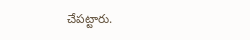చేపట్టారు.